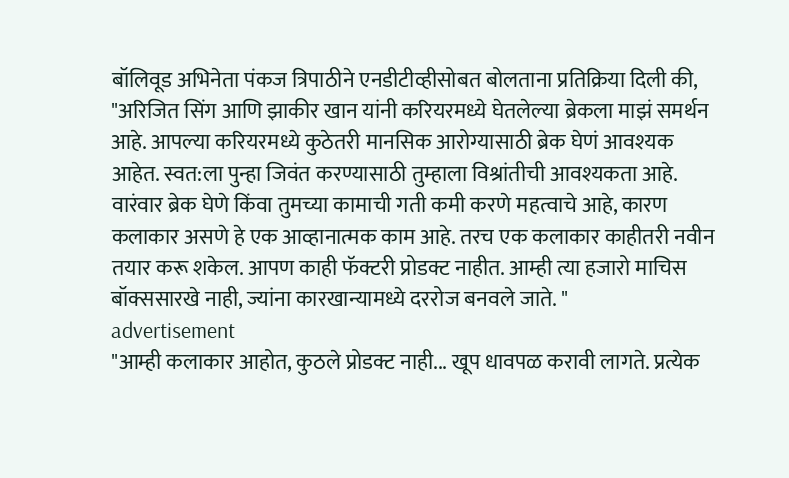बॉलिवूड अभिनेता पंकज त्रिपाठीने एनडीटीव्हीसोबत बोलताना प्रतिक्रिया दिली की, "अरिजित सिंग आणि झाकीर खान यांनी करियरमध्ये घेतलेल्या ब्रेकला माझं समर्थन आहे. आपल्या करियरमध्ये कुठेतरी मानसिक आरोग्यासाठी ब्रेक घेणं आवश्यक आहेत. स्वत:ला पुन्हा जिवंत करण्यासाठी तुम्हाला विश्रांतीची आवश्यकता आहे. वारंवार ब्रेक घेणे किंवा तुमच्या कामाची गती कमी करणे महत्वाचे आहे, कारण कलाकार असणे हे एक आव्हानात्मक काम आहे. तरच एक कलाकार काहीतरी नवीन तयार करू शकेल. आपण काही फॅक्टरी प्रोडक्ट नाहीत. आम्ही त्या हजारो माचिस बॉक्ससारखे नाही, ज्यांना कारखान्यामध्ये दररोज बनवले जाते. "
advertisement
"आम्ही कलाकार आहोत, कुठले प्रोडक्ट नाही... खूप धावपळ करावी लागते. प्रत्येक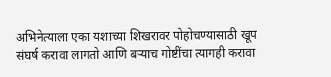अभिनेत्याला एका यशाच्या शिखरावर पोहोचण्यासाठी खूप संघर्ष करावा लागतो आणि बऱ्याच गोष्टींचा त्यागही करावा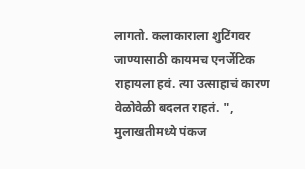लागतो. कलाकाराला शुटिंगवर जाण्यासाठी कायमच एनर्जेटिक राहायला हवं. त्या उत्साहाचं कारण वेळोवेळी बदलत राहतं. ", मुलाखतीमध्ये पंकज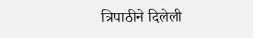त्रिपाठीने दिलेली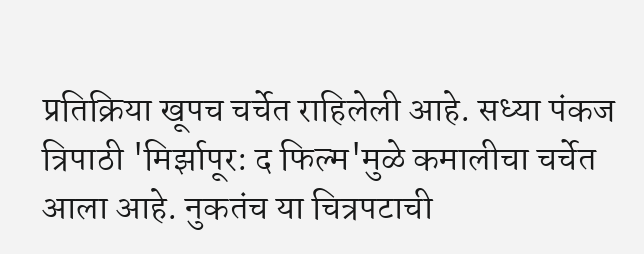प्रतिक्रिया खूपच चर्चेत राहिलेली आहे. सध्या पंकज त्रिपाठी 'मिर्झापूर: द फिल्म'मुळे कमालीचा चर्चेत आला आहे. नुकतंच या चित्रपटाची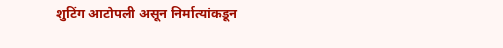शुटिंग आटोपली असून निर्मात्यांकडून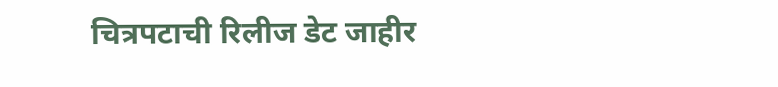चित्रपटाची रिलीज डेट जाहीर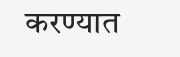करण्यात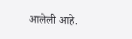आलेली आहे.